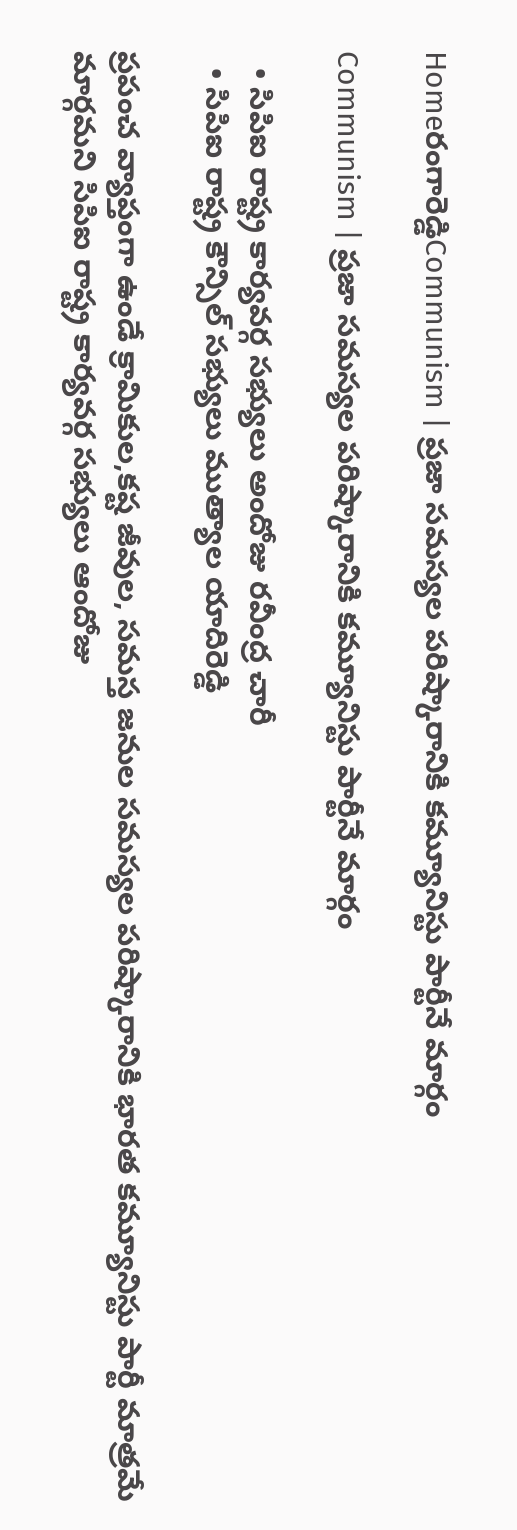Homeరంగారెడ్డిCommunism | ప్రజా సమస్యల పరిష్కారానికి కమ్యూనిస్టు పార్టీనే మార్గం

Communism | ప్రజా సమస్యల పరిష్కారానికి కమ్యూనిస్టు పార్టీనే మార్గం

  • సిపిఐ రాష్ట్ర కార్యవర్గ సభ్యులు అందోజు రవీంద్ర చారీ
  • సిపిఐ రాష్ట్ర కౌన్సిల్ సభ్యులు ముత్యాల యాదిరెడ్డి

ప్రపంచ వ్యాప్తంగా ఉండే క్రామికుల,కష్ట జీవుల, సమస్త జనుల సమస్యల పరిష్కారానికి భారత కమ్యూనిస్టు పార్టీ మాత్రమే మార్గమని సిపిఐ రాష్ట్ర కార్యవర్గ సభ్యులు ఆందోజు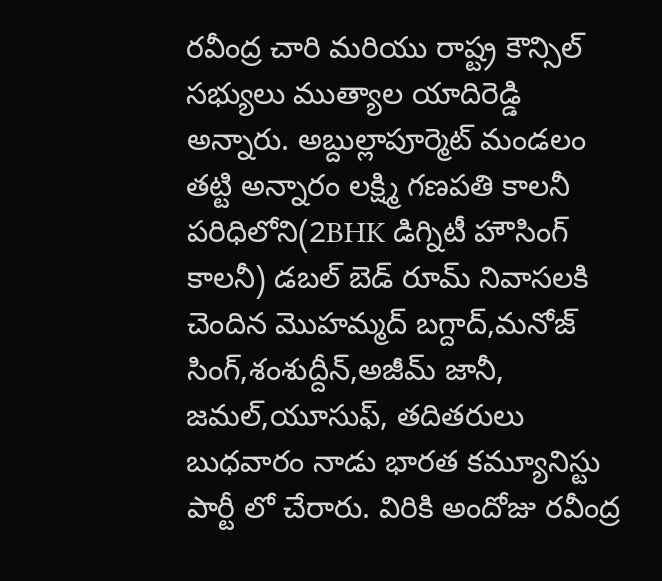రవీంద్ర చారి మరియు రాష్ట్ర కౌన్సిల్ సభ్యులు ముత్యాల యాదిరెడ్డి అన్నారు. అబ్దుల్లాపూర్మెట్ మండలం తట్టి అన్నారం లక్ష్మి గణపతి కాలనీ పరిధిలోని(2BHK డిగ్నిటీ హౌసింగ్ కాలనీ) డబల్ బెడ్ రూమ్ నివాసలకి చెందిన మొహమ్మద్ బగ్దాద్,మనోజ్ సింగ్,శంశుద్దీన్,అజీమ్ జానీ, జమల్,యూసుఫ్, తదితరులు బుధవారం నాడు భారత కమ్యూనిస్టు పార్టీ లో చేరారు. విరికి అందోజు రవీంద్ర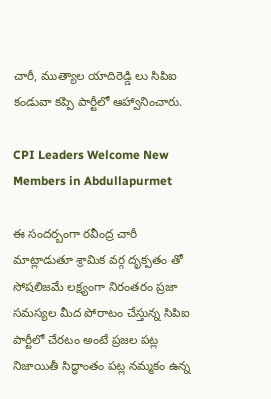చారీ, ముత్యాల యాదిరెడ్డి లు సిపిఐ కండువా కప్పి పార్టీలో ఆహ్వానించారు.

CPI Leaders Welcome New Members in Abdullapurmet

ఈ సందర్బంగా రవీంద్ర చారీ మాట్లాడుతూ శ్రామిక వర్గ దృక్పతం తో సోషలిజమే లక్ష్యంగా నిరంతరం ప్రజా సమస్యల మీద పోరాటం చేస్తున్న సిపిఐ పార్టీలో చేరటం అంటే ప్రజల పట్ల నిజాయితీ సిద్ధాంతం పట్ల నమ్మకం ఉన్న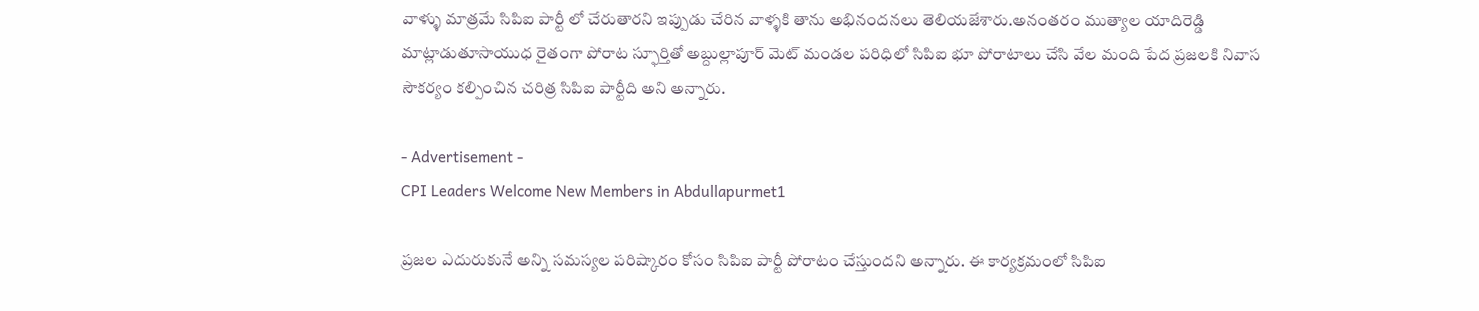వాళ్ళు మాత్రమే సిపిఐ పార్టీ లో చేరుతారని ఇప్పుడు చేరిన వాళ్ళకి తాను అభినందనలు తెలియజేశారు.అనంతరం ముత్యాల యాదిరెడ్డి మాట్లాడుతూసాయుధ రైతంగా పోరాట స్ఫూర్తితో అబ్దుల్లాపూర్ మెట్ మండల పరిధిలో సిపిఐ భూ పోరాటాలు చేసి వేల మంది పేద ప్రజలకి నివాస సౌకర్యం కల్పించిన చరిత్ర సిపిఐ పార్టీది అని అన్నారు.

- Advertisement -
CPI Leaders Welcome New Members in Abdullapurmet1

ప్రజల ఎదురుకునే అన్ని సమస్యల పరిష్కారం కోసం సిపిఐ పార్టీ పోరాటం చేస్తుందని అన్నారు. ఈ కార్యక్రమంలో సిపిఐ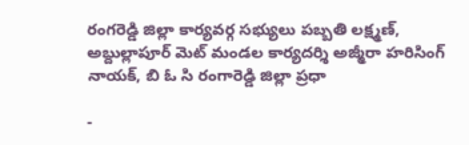రంగరెడ్డి జిల్లా కార్యవర్గ సభ్యులు పబ్బతి లక్ష్మణ్, అబ్దుల్లాపూర్ మెట్ మండల కార్యదర్శి అజ్మీరా హరిసింగ్ నాయక్, బి ఓ సి రంగారెడ్డి జిల్లా ప్రధా

-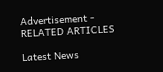Advertisement -
RELATED ARTICLES

Latest News